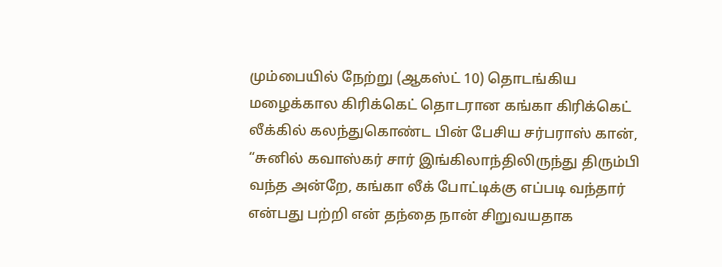மும்பையில் நேற்று (ஆகஸ்ட் 10) தொடங்கிய மழைக்கால கிரிக்கெட் தொடரான கங்கா கிரிக்கெட் லீக்கில் கலந்துகொண்ட பின் பேசிய சர்பராஸ் கான், “சுனில் கவாஸ்கர் சார் இங்கிலாந்திலிருந்து திரும்பி வந்த அன்றே, கங்கா லீக் போட்டிக்கு எப்படி வந்தார் என்பது பற்றி என் தந்தை நான் சிறுவயதாக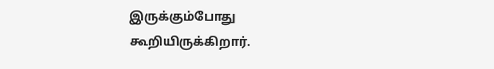இருக்கும்போது கூறியிருக்கிறார்.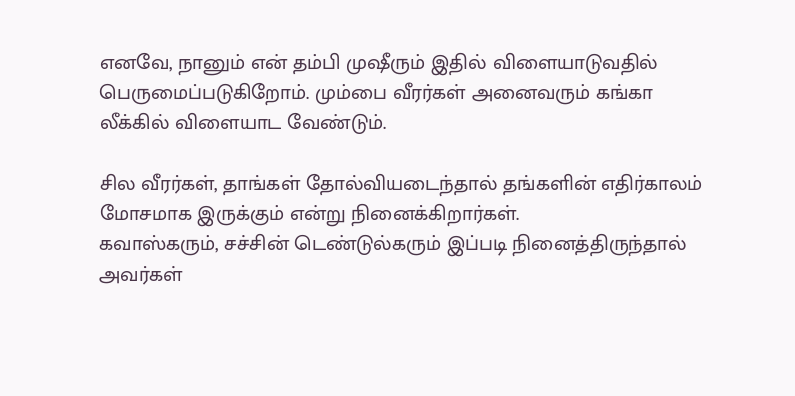எனவே, நானும் என் தம்பி முஷீரும் இதில் விளையாடுவதில் பெருமைப்படுகிறோம். மும்பை வீரர்கள் அனைவரும் கங்கா லீக்கில் விளையாட வேண்டும்.

சில வீரர்கள், தாங்கள் தோல்வியடைந்தால் தங்களின் எதிர்காலம் மோசமாக இருக்கும் என்று நினைக்கிறார்கள்.
கவாஸ்கரும், சச்சின் டெண்டுல்கரும் இப்படி நினைத்திருந்தால் அவர்கள்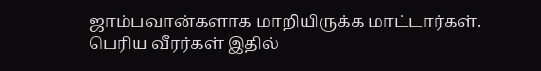ஜாம்பவான்களாக மாறியிருக்க மாட்டார்கள்.
பெரிய வீரர்கள் இதில்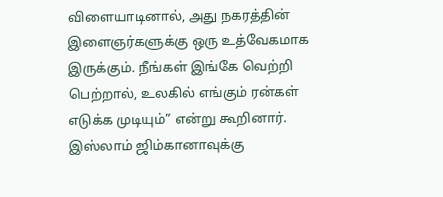விளையாடினால், அது நகரத்தின் இளைஞர்களுக்கு ஒரு உத்வேகமாக இருக்கும். நீங்கள் இங்கே வெற்றி பெற்றால், உலகில் எங்கும் ரன்கள் எடுக்க முடியும்” என்று கூறினார்.
இஸ்லாம் ஜிம்கானாவுக்கு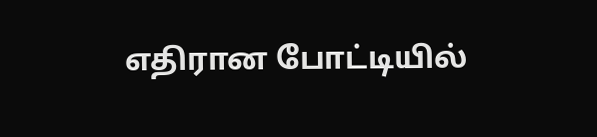எதிரான போட்டியில்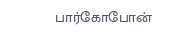பார்கோபோன்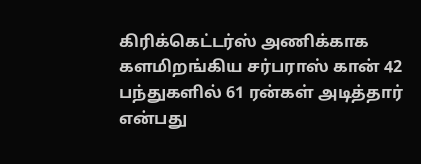கிரிக்கெட்டர்ஸ் அணிக்காக களமிறங்கிய சர்பராஸ் கான் 42 பந்துகளில் 61 ரன்கள் அடித்தார் என்பது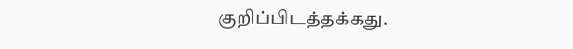குறிப்பிடத்தக்கது.